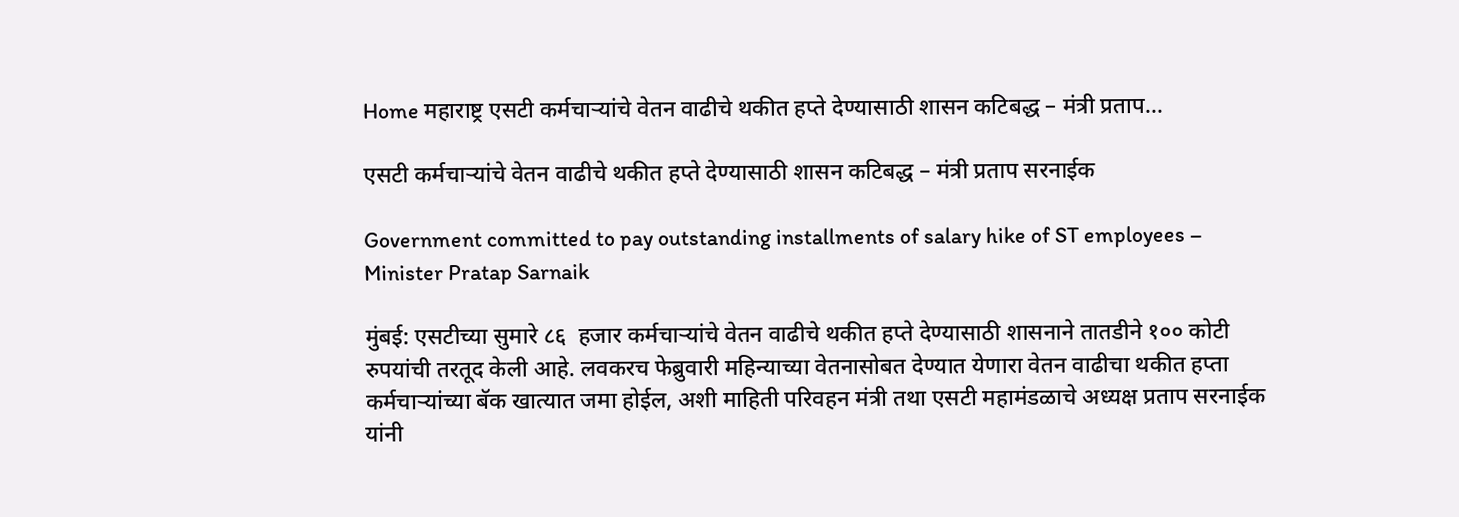Home महाराष्ट्र एसटी कर्मचाऱ्यांचे वेतन वाढीचे थकीत हप्ते देण्यासाठी शासन कटिबद्ध – मंत्री प्रताप...

एसटी कर्मचाऱ्यांचे वेतन वाढीचे थकीत हप्ते देण्यासाठी शासन कटिबद्ध – मंत्री प्रताप सरनाईक

Government committed to pay outstanding installments of salary hike of ST employees – Minister Pratap Sarnaik

मुंबई: एसटीच्या सुमारे ८६  हजार कर्मचाऱ्यांचे वेतन वाढीचे थकीत हप्ते देण्यासाठी शासनाने तातडीने १०० कोटी रुपयांची तरतूद केली आहे. लवकरच फेब्रुवारी महिन्याच्या वेतनासोबत देण्यात येणारा वेतन वाढीचा थकीत हप्ता कर्मचाऱ्यांच्या बॅक खात्यात जमा होईल, अशी माहिती परिवहन मंत्री तथा एसटी महामंडळाचे अध्यक्ष प्रताप सरनाईक यांनी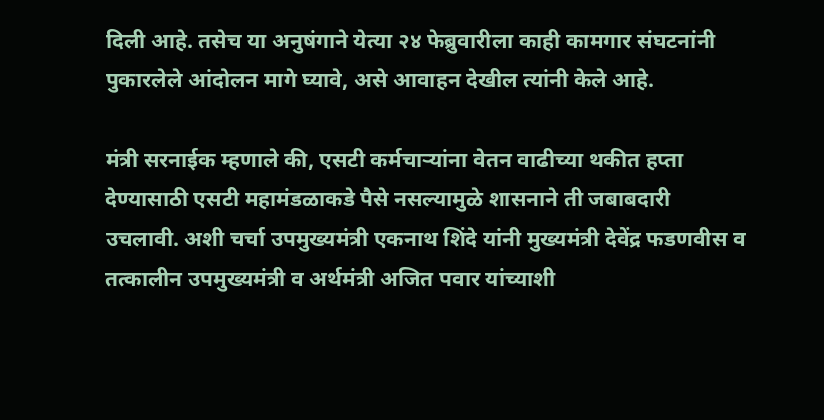दिली आहे. तसेच या अनुषंगाने येत्या २४ फेब्रुवारीला काही कामगार संघटनांनी पुकारलेले आंदोलन मागे घ्यावे, असे आवाहन देखील त्यांनी केले आहे.

मंत्री सरनाईक म्हणाले की, एसटी कर्मचाऱ्यांना वेतन वाढीच्या थकीत हप्ता देण्यासाठी एसटी महामंडळाकडे पैसे नसल्यामुळे शासनाने ती जबाबदारी उचलावी. अशी चर्चा उपमुख्यमंत्री एकनाथ शिंदे यांनी मुख्यमंत्री देवेंद्र फडणवीस व तत्कालीन उपमुख्यमंत्री व अर्थमंत्री अजित पवार यांच्याशी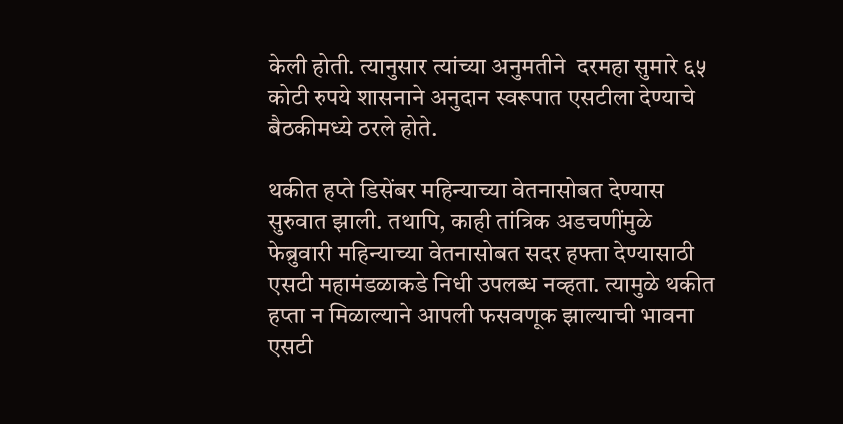केली होती. त्यानुसार त्यांच्या अनुमतीने  दरमहा सुमारे ६५ कोटी रुपये शासनाने अनुदान स्वरूपात एसटीला देण्याचे बैठकीमध्ये ठरले होते.

थकीत हप्ते डिसेंबर महिन्याच्या वेतनासोबत देण्यास सुरुवात झाली. तथापि, काही तांत्रिक अडचणींमुळे फेब्रुवारी महिन्याच्या वेतनासोबत सदर हफ्ता देण्यासाठी एसटी महामंडळाकडे निधी उपलब्ध नव्हता. त्यामुळे थकीत हप्ता न मिळाल्याने आपली फसवणूक झाल्याची भावना एसटी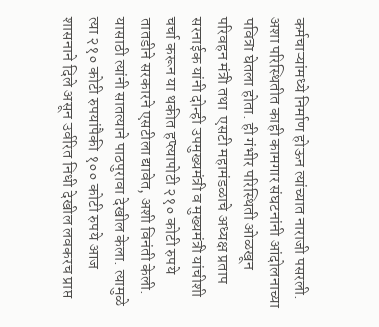कर्मचाऱ्यांमध्ये निर्माण होऊन त्यांच्यात नाराजी पसरली. अशा परिस्थितीत काही कामगार संघटनांनी आंदोलनाच्या पवित्रा घेतला होता. ही गंभीर परिस्थिती ओळखून परिवहन मंत्री तथा  एसटी महामंडळाचे अध्यक्ष प्रताप सरनाईक यांनी दोन्ही उपमुख्यमंत्री व मुख्यमंत्री यांचीशी चर्चा करून या थकीत हप्त्यापोटी २१० कोटी रुपये तातडीने सरकारने एसटीला द्यावेत, अशी विनंती केली. यासाठी त्यांनी सातत्याने पाठपुरावा देखील केला. त्यामुळे त्या २१० कोटी रुपयांपैकी १०० कोटी रुपये आज शासनाने दिले असून उर्वरित निधी देखील लवकरच प्राप्त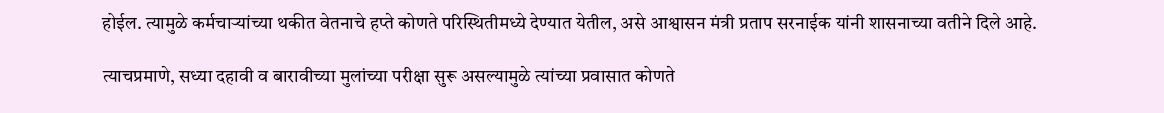होईल. त्यामुळे कर्मचाऱ्यांच्या थकीत वेतनाचे हप्ते कोणते परिस्थितीमध्ये देण्यात येतील, असे आश्वासन मंत्री प्रताप सरनाईक यांनी शासनाच्या वतीने दिले आहे.

त्याचप्रमाणे, सध्या दहावी व बारावीच्या मुलांच्या परीक्षा सुरू असल्यामुळे त्यांच्या प्रवासात कोणते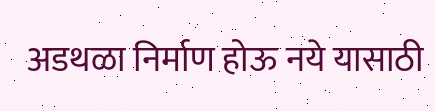अडथळा निर्माण होऊ नये यासाठी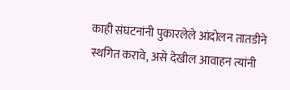काही संघटनांनी पुकारलेले आंदोलन तातडीने स्थगित करावे, असे देखील आवाहन त्यांनी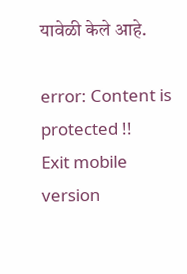यावेळी केले आहे.

error: Content is protected !!
Exit mobile version